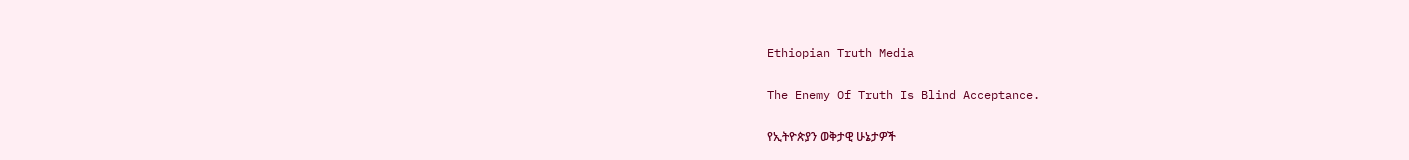Ethiopian Truth Media

The Enemy Of Truth Is Blind Acceptance.

የኢትዮጵያን ወቅታዊ ሁኔታዎች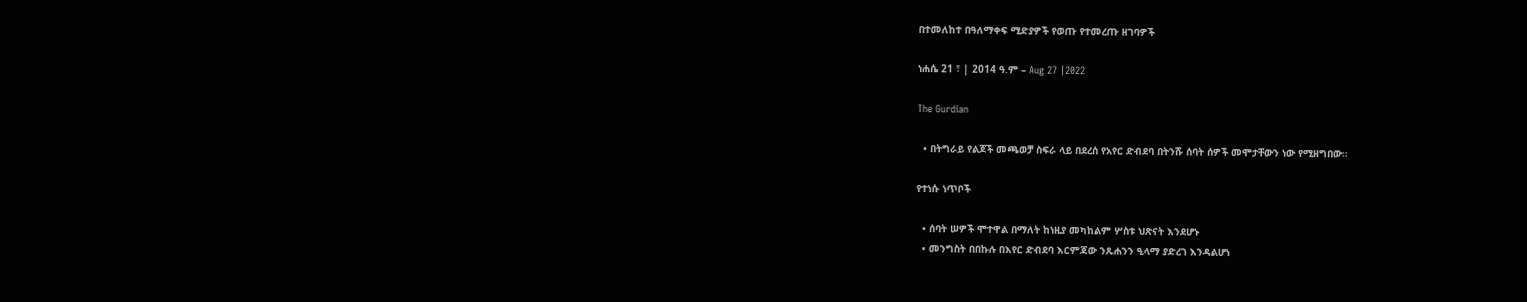በተመለከተ በዓለማቀፍ ሚድያዎች የወጡ የተመረጡ ዘገባዎች

ነሐሴ 21 ፣ | 2014 ዓ.ም – Aug 27 |2022

The Gurdian

  • በትግራይ የልጆች መጫወቻ ስፍራ ላይ በደረሰ የአየር ድብደባ በትንሹ ሰባት ሰዎች መሞታቸውን ነው የሚዘግበው።

የተነሱ ነጥቦች

  • ሰባት ሠዎች ሞተዋል በማለት ከነዚያ መካከልም ሦስቱ ህጽናት እንደሆኑ
  • መንግስት በበኩሉ በእየር ድብደባ እርምጃው ንጹሐንን ዒላማ ያድረገ እንዳልሆነ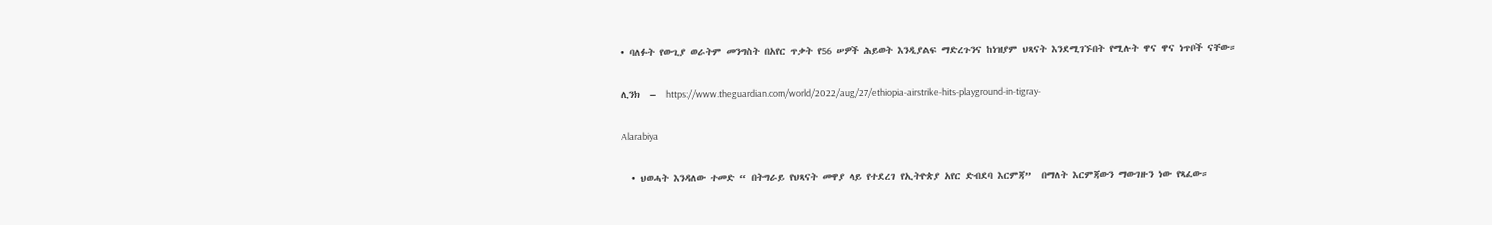• ባለፉት የውጊያ ወራትም መንግስት በአየር ጥቃት የ56 ሠዎች ሕይወት እንዲያልፍ ማድረጉንና ከነዝያም ህጻናት እንደሚገኙበት የሚሉት ዋና ዋና ነጥቦች ናቸው።

ሊንክ  –  https://www.theguardian.com/world/2022/aug/27/ethiopia-airstrike-hits-playground-in-tigray-

Alarabiya

  • ህወሓት እንዳለው ተመድ “ በትግራይ የህጻናት መዋያ ላይ የተደረገ የኢትዮጵያ አየር ድብደባ እርምጃ”  በማለት እርምጃውን ማውገዙን ነው የጻፈው።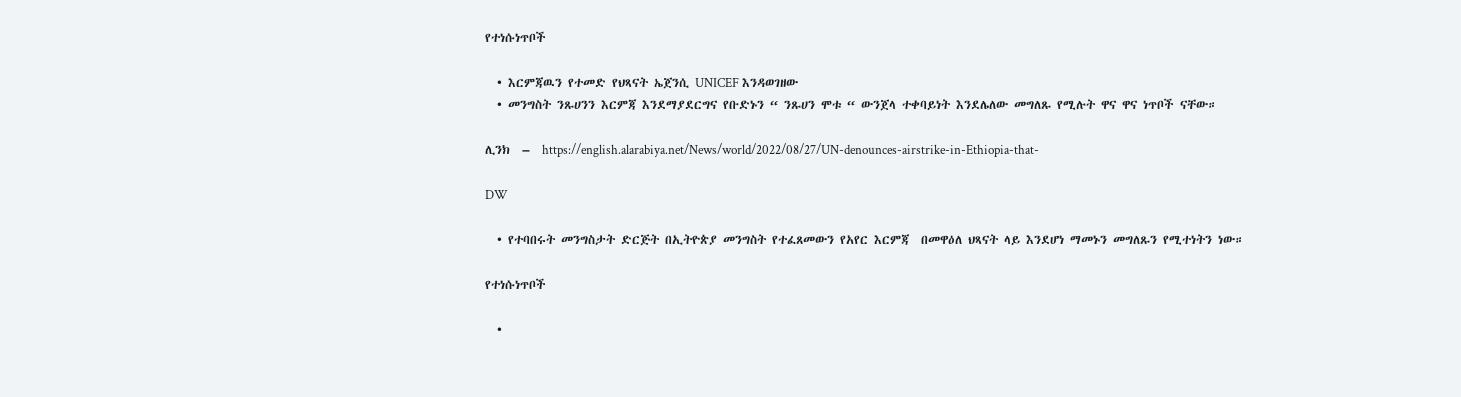የተነሱነጥቦች

  • እርምጃዉን የተመድ የህጻናት ኤጀንሲ UNICEF እንዳወገዘው
  • መንግስት ንጹሀንን እርምጃ እንደማያደርግና የቡድኑን “ ንጹሀን ሞቱ “ ውንጀላ ተቀባይነት እንደሌለው መግለጹ የሚሉት ዋና ዋና ነጥቦች ናቸው።

ሊንክ  –  https://english.alarabiya.net/News/world/2022/08/27/UN-denounces-airstrike-in-Ethiopia-that-

DW

  • የተባበሩት መንግስታት ድርጅት በኢትዮጵያ መንግስት የተፈጸመውን የአየር እርምጃ  በመዋዕለ ህጻናት ላይ እንደሆነ ማመኑን መግለጹን የሚተነትን ነው።

የተነሱነጥቦች

  •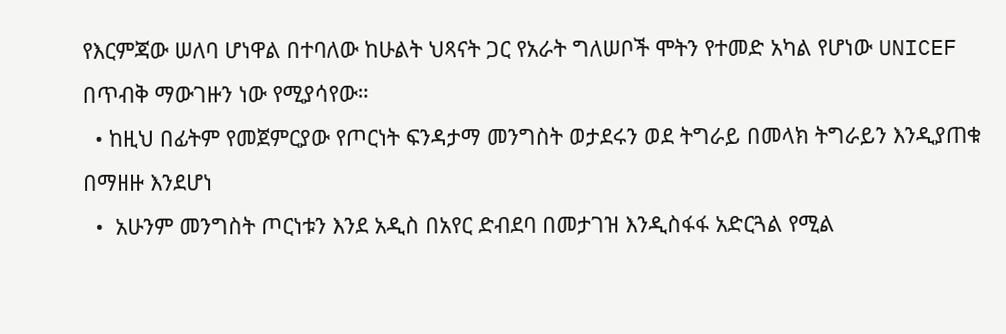የእርምጃው ሠለባ ሆነዋል በተባለው ከሁልት ህጻናት ጋር የአራት ግለሠቦች ሞትን የተመድ አካል የሆነው UNICEF በጥብቅ ማውገዙን ነው የሚያሳየው።
  • ከዚህ በፊትም የመጀምርያው የጦርነት ፍንዳታማ መንግስት ወታደሩን ወደ ትግራይ በመላክ ትግራይን እንዲያጠቁ በማዘዙ እንደሆነ
  •  አሁንም መንግስት ጦርነቱን እንደ አዲስ በአየር ድብደባ በመታገዝ እንዲስፋፋ አድርጓል የሚል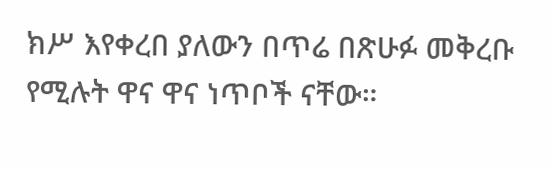ክሥ እየቀረበ ያለውን በጥሬ በጽሁፉ መቅረቡ የሚሉት ዋና ዋና ነጥቦች ናቸው።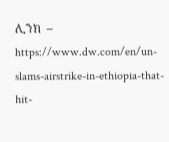ሊንክ  –   https://www.dw.com/en/un-slams-airstrike-in-ethiopia-that-hit-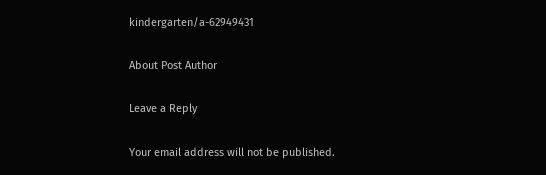kindergarten/a-62949431

About Post Author

Leave a Reply

Your email address will not be published.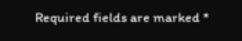Required fields are marked *